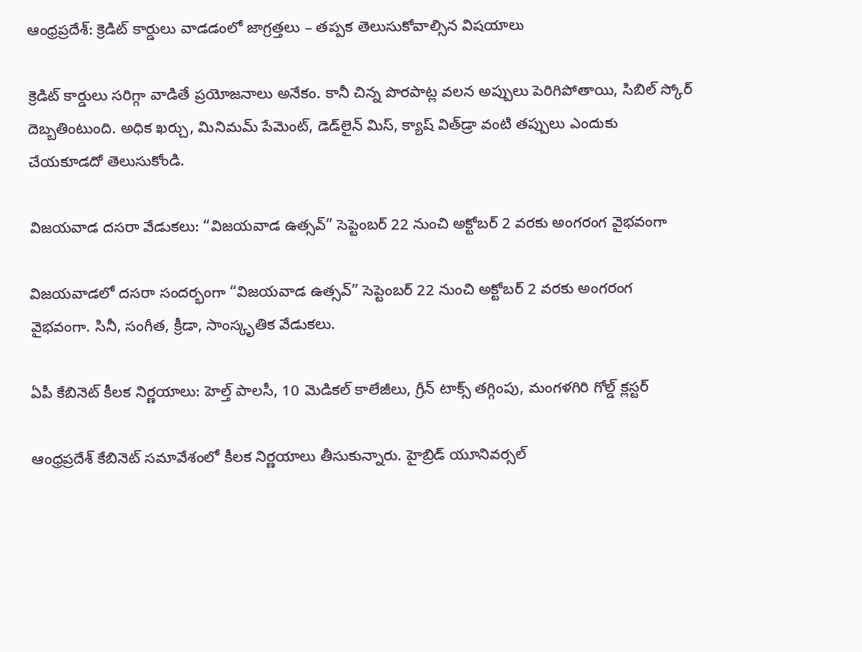ఆంధ్రప్రదేశ్: క్రెడిట్ కార్డులు వాడడంలో జాగ్రత్తలు – తప్పక తెలుసుకోవాల్సిన విషయాలు

క్రెడిట్ కార్డులు సరిగ్గా వాడితే ప్రయోజనాలు అనేకం. కానీ చిన్న పొరపాట్ల వలన అప్పులు పెరిగిపోతాయి, సిబిల్ స్కోర్ దెబ్బతింటుంది. అధిక ఖర్చు, మినిమమ్ పేమెంట్, డెడ్‌లైన్ మిస్, క్యాష్ విత్‌డ్రా వంటి తప్పులు ఎందుకు చేయకూడదో తెలుసుకోండి.

విజయవాడ దసరా వేడుకలు: “విజయవాడ ఉత్సవ్” సెప్టెంబర్ 22 నుంచి అక్టోబర్ 2 వరకు అంగరంగ వైభవంగా

విజయవాడలో దసరా సందర్భంగా “విజయవాడ ఉత్సవ్” సెప్టెంబర్ 22 నుంచి అక్టోబర్ 2 వరకు అంగరంగ వైభవంగా. సినీ, సంగీత, క్రీడా, సాంస్కృతిక వేడుకలు.

ఏపీ కేబినెట్ కీలక నిర్ణయాలు: హెల్త్ పాలసీ, 10 మెడికల్ కాలేజీలు, గ్రీన్ టాక్స్ తగ్గింపు, మంగళగిరి గోల్డ్ క్లస్టర్

ఆంధ్రప్రదేశ్ కేబినెట్ సమావేశంలో కీలక నిర్ణయాలు తీసుకున్నారు. హైబ్రిడ్ యూనివర్సల్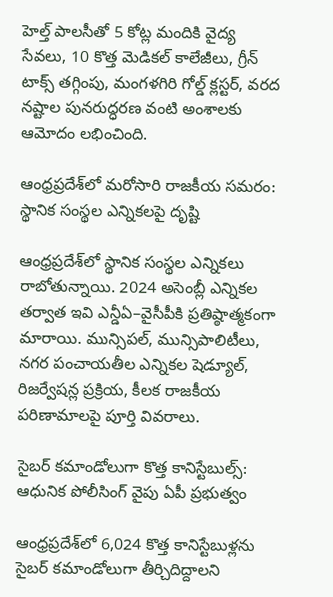హెల్త్ పాలసీతో 5 కోట్ల మందికి వైద్య సేవలు, 10 కొత్త మెడికల్ కాలేజీలు, గ్రీన్ టాక్స్ తగ్గింపు, మంగళగిరి గోల్డ్ క్లస్టర్, వరద నష్టాల పునరుద్ధరణ వంటి అంశాలకు ఆమోదం లభించింది.

ఆంధ్రప్రదేశ్‌లో మరోసారి రాజకీయ సమరం: స్థానిక సంస్థల ఎన్నికలపై దృష్టి

ఆంధ్రప్రదేశ్‌లో స్థానిక సంస్థల ఎన్నికలు రాబోతున్నాయి. 2024 అసెంబ్లీ ఎన్నికల తర్వాత ఇవి ఎన్డీఏ–వైసీపీకి ప్రతిష్ఠాత్మకంగా మారాయి. మున్సిపల్‌, మున్సిపాలిటీలు, నగర పంచాయతీల ఎన్నికల షెడ్యూల్, రిజర్వేషన్ల ప్రక్రియ, కీలక రాజకీయ పరిణామాలపై పూర్తి వివరాలు.

సైబర్ కమాండోలుగా కొత్త కానిస్టేబుల్స్: ఆధునిక పోలీసింగ్ వైపు ఏపీ ప్రభుత్వం

ఆంధ్రప్రదేశ్‌లో 6,024 కొత్త కానిస్టేబుళ్లను సైబర్ కమాండోలుగా తీర్చిదిద్దాలని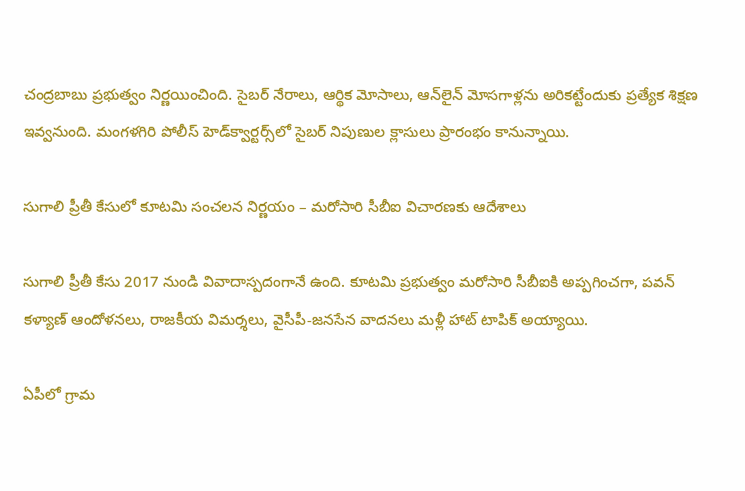చంద్రబాబు ప్రభుత్వం నిర్ణయించింది. సైబర్ నేరాలు, ఆర్థిక మోసాలు, ఆన్‌లైన్ మోసగాళ్లను అరికట్టేందుకు ప్రత్యేక శిక్షణ ఇవ్వనుంది. మంగళగిరి పోలీస్ హెడ్‌క్వార్టర్స్‌లో సైబర్ నిపుణుల క్లాసులు ప్రారంభం కానున్నాయి.

సుగాలి ప్రీతీ కేసులో కూటమి సంచలన నిర్ణయం – మరోసారి సీబీఐ విచారణకు ఆదేశాలు

సుగాలి ప్రీతీ కేసు 2017 నుండి వివాదాస్పదంగానే ఉంది. కూటమి ప్రభుత్వం మరోసారి సీబీఐకి అప్పగించగా, పవన్ కళ్యాణ్ ఆందోళనలు, రాజకీయ విమర్శలు, వైసీపీ-జనసేన వాదనలు మళ్లీ హాట్ టాపిక్ అయ్యాయి.

ఏపీలో గ్రామ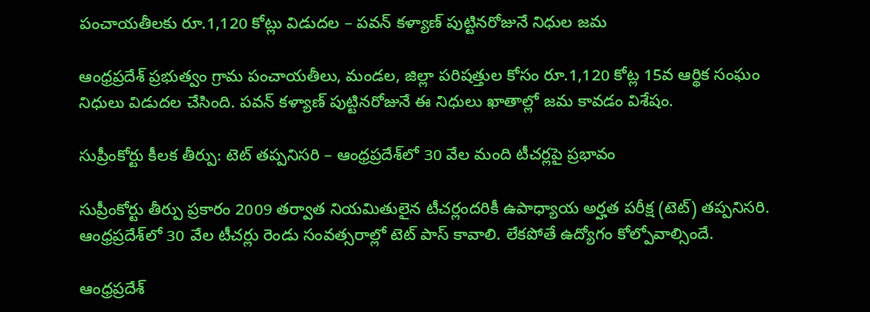పంచాయతీలకు రూ.1,120 కోట్లు విడుదల – పవన్ కళ్యాణ్ పుట్టినరోజునే నిధుల జమ

ఆంధ్రప్రదేశ్ ప్రభుత్వం గ్రామ పంచాయతీలు, మండల, జిల్లా పరిషత్తుల కోసం రూ.1,120 కోట్ల 15వ ఆర్థిక సంఘం నిధులు విడుదల చేసింది. పవన్ కళ్యాణ్ పుట్టినరోజునే ఈ నిధులు ఖాతాల్లో జమ కావడం విశేషం.

సుప్రీంకోర్టు కీలక తీర్పు: టెట్‌ తప్పనిసరి – ఆంధ్రప్రదేశ్‌లో 30 వేల మంది టీచర్లపై ప్రభావం

సుప్రీంకోర్టు తీర్పు ప్రకారం 2009 తర్వాత నియమితులైన టీచర్లందరికీ ఉపాధ్యాయ అర్హత పరీక్ష (టెట్‌) తప్పనిసరి. ఆంధ్రప్రదేశ్‌లో 30 వేల టీచర్లు రెండు సంవత్సరాల్లో టెట్‌ పాస్ కావాలి. లేకపోతే ఉద్యోగం కోల్పోవాల్సిందే.

ఆంధ్రప్రదేశ్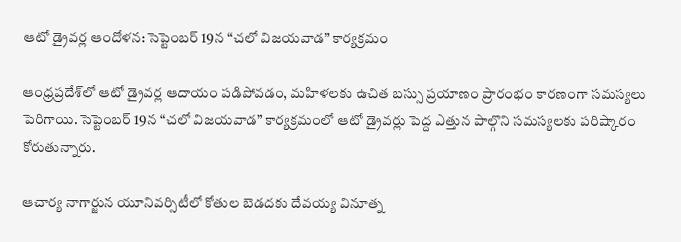ఆటో డ్రైవర్ల ఆందోళన: సెప్టెంబర్ 19న “చలో విజయవాడ” కార్యక్రమం

ఆంధ్రప్రదేశ్‌లో ఆటో డ్రైవర్ల ఆదాయం పడిపోవడం, మహిళలకు ఉచిత బస్సు ప్రయాణం ప్రారంభం కారణంగా సమస్యలు పెరిగాయి. సెప్టెంబర్ 19న “చలో విజయవాడ” కార్యక్రమంలో ఆటో డ్రైవర్లు పెద్ద ఎత్తున పాల్గొని సమస్యలకు పరిష్కారం కోరుతున్నారు.

ఆచార్య నాగార్జున యూనివర్సిటీలో కోతుల బెడదకు దేవయ్య వినూత్న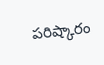పరిష్కారం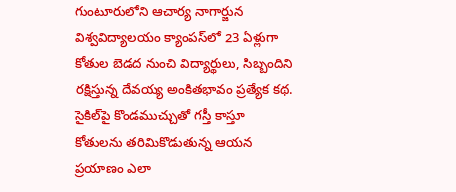గుంటూరులోని ఆచార్య నాగార్జున విశ్వవిద్యాలయం క్యాంపస్‌లో 23 ఏళ్లుగా కోతుల బెడద నుంచి విద్యార్థులు, సిబ్బందిని రక్షిస్తున్న దేవయ్య అంకితభావం ప్రత్యేక కథ. సైకిల్‌పై కొండముచ్చుతో గస్తీ కాస్తూ కోతులను తరిమికొడుతున్న ఆయన ప్రయాణం ఎలా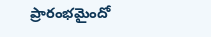ప్రారంభమైందో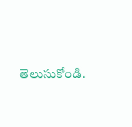తెలుసుకోండి.